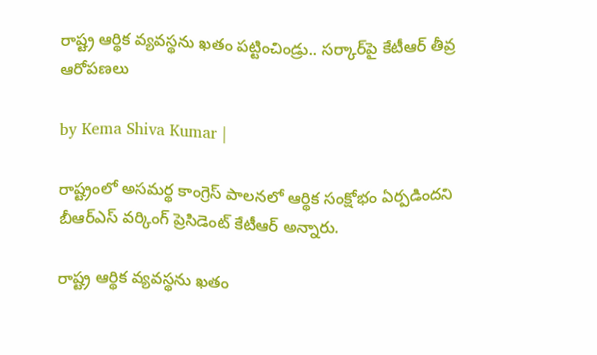రాష్ట్ర ఆర్థిక వ్యవస్థను ఖతం పట్టించిండ్రు.. సర్కార్‌పై కేటీఆర్ తీవ్ర ఆరోపణలు

by Kema Shiva Kumar |

రాష్ట్రంలో అసమర్థ కాంగ్రెస్ పాలనలో ఆర్థిక సంక్షోభం ఏర్పడిందని బీఆర్ఎస్ వర్కింగ్ ప్రెసిడెంట్ కేటీఆర్ అన్నారు.

రాష్ట్ర ఆర్థిక వ్యవస్థను ఖతం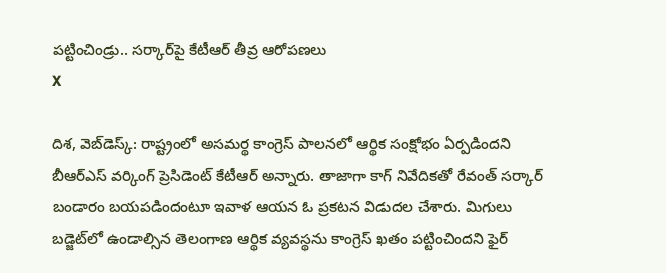పట్టించిండ్రు.. సర్కార్‌పై కేటీఆర్ తీవ్ర ఆరోపణలు
X

దిశ, వెబ్‌డెస్క్: రాష్ట్రంలో అసమర్థ కాంగ్రెస్ పాలనలో ఆర్థిక సంక్షోభం ఏర్పడిందని బీఆర్ఎస్ వర్కింగ్ ప్రెసిడెంట్ కేటీఆర్ అన్నారు. తాజాగా కాగ్ నివేదికతో రేవంత్ సర్కార్ బండారం బయపడిందంటూ ఇవాళ ఆయన ఓ ప్రకటన విడుదల చేశారు. మిగులు బడ్జెట్‌లో ఉండాల్సిన తెలంగాణ ఆర్థిక వ్యవస్థను కాంగ్రెస్ ఖతం పట్టించిందని ఫైర్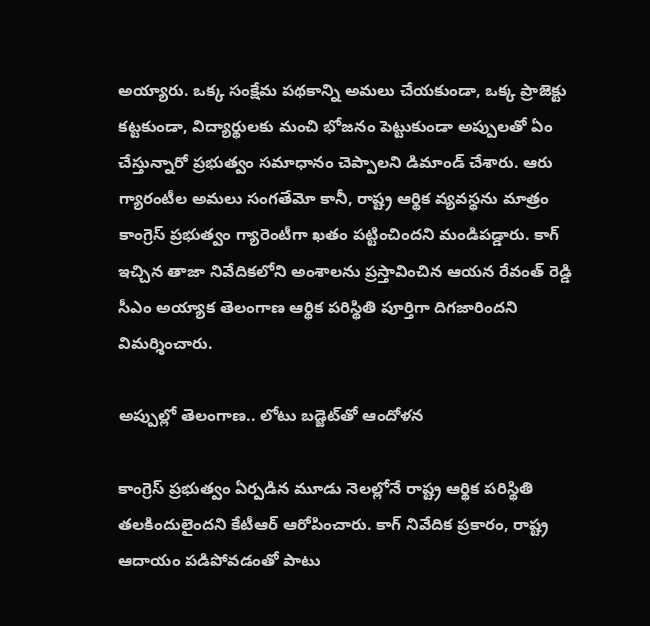అయ్యారు. ఒక్క సంక్షేమ పథకాన్ని అమలు చేయకుండా, ఒక్క ప్రాజెక్టు కట్టకుండా, విద్యార్థులకు మంచి భోజనం పెట్టుకుండా అప్పులతో ఏం చేస్తున్నారో ప్రభుత్వం సమాధానం చెప్పాలని డిమాండ్ చేశారు. ఆరు గ్యారంటీల అమలు సంగతేమో కానీ, రాష్ట్ర ఆర్థిక వ్యవస్థను మాత్రం కాంగ్రెస్ ప్రభుత్వం గ్యారెంటీగా ఖతం పట్టించిందని మండిపడ్డారు. కాగ్ ఇచ్చిన తాజా నివేదికలోని అంశాలను ప్రస్తావించిన ఆయన రేవంత్ రెడ్డి సీఎం అయ్యాక తెలంగాణ ఆర్థిక పరిస్థితి పూర్తిగా దిగజారిందని విమర్శించారు.

అప్పుల్లో తెలంగాణ.. లోటు బడ్జెట్‌తో ఆందోళన

కాంగ్రెస్ ప్రభుత్వం ఏర్పడిన మూడు నెలల్లోనే రాష్ట్ర ఆర్థిక పరిస్థితి తలకిందులైందని కేటీఆర్ ఆరోపించారు. కాగ్ నివేదిక ప్రకారం, రాష్ట్ర ఆదాయం పడిపోవడంతో పాటు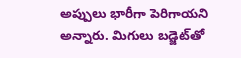అప్పులు భారీగా పెరిగాయని అన్నారు. మిగులు బడ్జెట్‌తో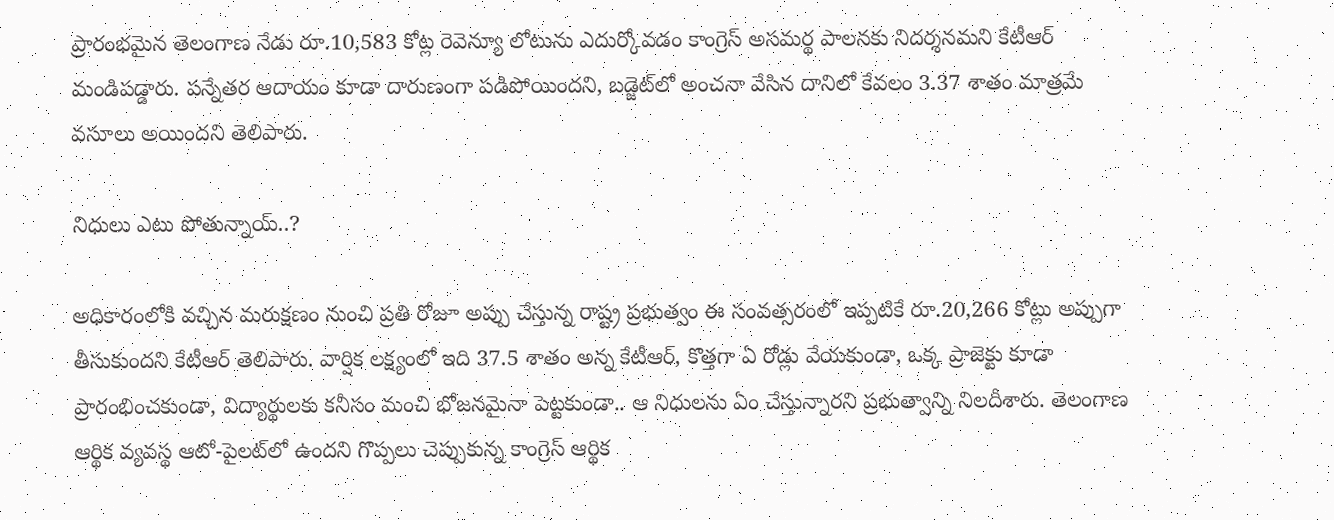ప్రారంభమైన తెలంగాణ నేడు రూ.10,583 కోట్ల రెవెన్యూ లోటును ఎదుర్కోవడం కాంగ్రెస్ అసమర్థ పాలనకు నిదర్శనమని కేటీఆర్ మండిపడ్డారు. పన్నేతర ఆదాయం కూడా దారుణంగా పడిపోయిందని, బడ్జెట్‌లో అంచనా వేసిన దానిలో కేవలం 3.37 శాతం మాత్రమే వసూలు అయిందని తెలిపారు.

నిధులు ఎటు పోతున్నాయ్..?

అధికారంలోకి వచ్చిన మరుక్షణం నుంచి ప్రతి రోజూ అప్పు చేస్తున్న రాష్ట్ర ప్రభుత్వం ఈ సంవత్సరంలో ఇప్పటికే రూ.20,266 కోట్లు అప్పుగా తీసుకుందని కేటీఆర్ తెలిపారు. వార్షిక లక్ష్యంలో ఇది 37.5 శాతం అన్న కేటీఆర్, కొత్తగా ఏ రోడ్లు వేయకుండా, ఒక్క ప్రాజెక్టు కూడా ప్రారంభించకుండా, విద్యార్థులకు కనీసం మంచి భోజనమైనా పెట్టకుండా.. ఆ నిధులను ఏం చేస్తున్నారని ప్రభుత్వాన్ని నిలదీశారు. తెలంగాణ ఆర్థిక వ్యవస్థ ఆటో-పైలట్‌లో ఉందని గొప్పలు చెప్పుకున్న కాంగ్రెస్ ఆర్థిక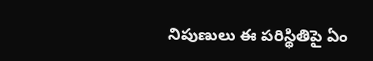నిపుణులు ఈ పరిస్థితిపై ఏం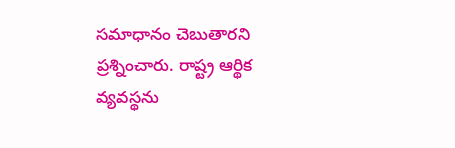సమాధానం చెబుతారని ప్రశ్నించారు. రాష్ట్ర ఆర్థిక వ్యవస్థను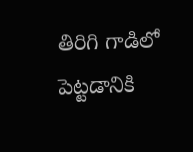తిరిగి గాడిలో పెట్టడానికి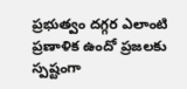ప్రభుత్వం దగ్గర ఎలాంటి ప్రణాళిక ఉందో ప్రజలకు స్పష్టంగా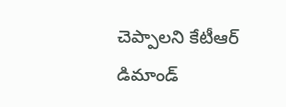చెప్పాలని కేటీఆర్ డిమాండ్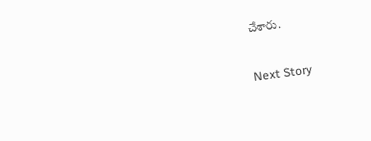చేశారు.

Next Story